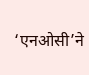‘एनओसी’ने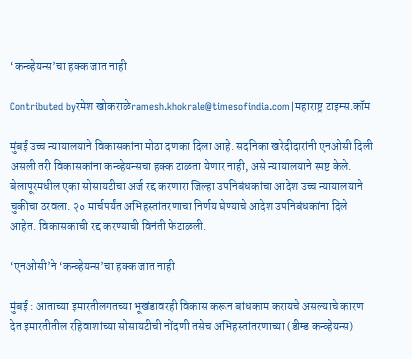‘कन्व्हेयन्स’चा हक्क जात नाही

Contributed byरमेश खोकराळेramesh.khokrale@timesofindia.com|महाराष्ट्र टाइम्स.कॉम

मुंबई उच्च न्यायालयाने विकासकांना मोठा दणका दिला आहे. सदनिका खरेदीदारांनी एनओसी दिली असली तरी विकासकांना कन्व्हेयन्सचा हक्क टाळता येणार नाही, असे न्यायालयाने स्पष्ट केले. बेलापूरमधील एका सोसायटीचा अर्ज रद्द करणारा जिल्हा उपनिबंधकांचा आदेश उच्च न्यायालयाने चुकीचा ठरवला. २० मार्चपर्यंत अभिहस्तांतरणाचा निर्णय घेण्याचे आदेश उपनिबंधकांना दिले आहेत. विकासकाची रद्द करण्याची विनंती फेटाळली.

‘एनओसी’ने ‘कन्व्हेयन्स’चा हक्क जात नाही

मुंबई : आताच्या इमारतीलगतच्या भूखंडावरही विकास करून बांधकाम करायचे असल्याचे कारण देत इमारतीतील रहिवाशांच्या सोसायटीची नोंदणी तसेच अभिहस्तांतरणाच्या (डीम्ड कन्व्हेयन्स)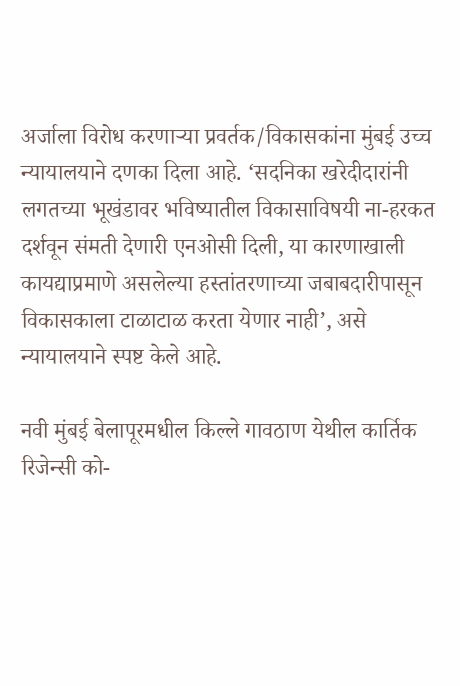अर्जाला विरोध करणाऱ्या प्रवर्तक/विकासकांना मुंबई उच्च न्यायालयाने दणका दिला आहे. ‘सदनिका खरेदीदारांनी लगतच्या भूखंडावर भविष्यातील विकासाविषयी ना-हरकत दर्शवून संमती देणारी एनओसी दिली, या कारणाखाली कायद्याप्रमाणे असलेल्या हस्तांतरणाच्या जबाबदारीपासून विकासकाला टाळाटाळ करता येणार नाही’, असे न्यायालयाने स्पष्ट केले आहे.

नवी मुंबई बेलापूरमधील किल्ले गावठाण येथील कार्तिक रिजेन्सी को-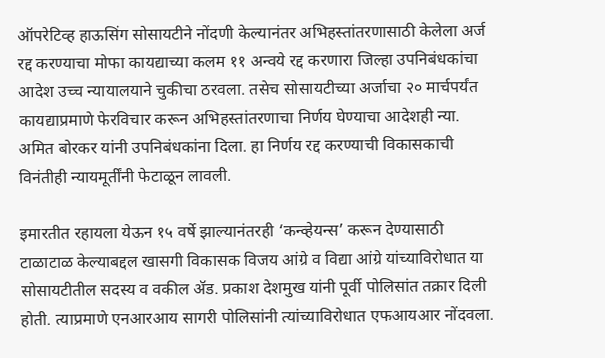ऑपरेटिव्ह हाऊसिंग सोसायटीने नोंदणी केल्यानंतर अभिहस्तांतरणासाठी केलेला अर्ज रद्द करण्याचा मोफा कायद्याच्या कलम ११ अन्वये रद्द करणारा जिल्हा उपनिबंधकांचा आदेश उच्च न्यायालयाने चुकीचा ठरवला. तसेच सोसायटीच्या अर्जाचा २० मार्चपर्यंत कायद्याप्रमाणे फेरविचार करून अभिहस्तांतरणाचा निर्णय घेण्याचा आदेशही न्या. अमित बोरकर यांनी उपनिबंधकांना दिला. हा निर्णय रद्द करण्याची विकासकाची विनंतीही न्यायमूर्तींनी फेटाळून लावली.

इमारतीत रहायला येऊन १५ वर्षे झाल्यानंतरही ‘कन्व्हेयन्स’ करून देण्यासाठी टाळाटाळ केल्याबद्दल खासगी विकासक विजय आंग्रे व विद्या आंग्रे यांच्याविरोधात या सोसायटीतील सदस्य व वकील ॲड. प्रकाश देशमुख यांनी पूर्वी पोलिसांत तक्रार दिली होती. त्याप्रमाणे एनआरआय सागरी पोलिसांनी त्यांच्याविरोधात एफआयआर नोंदवला.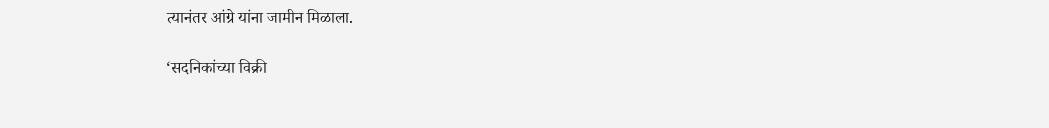त्यानंतर आंग्रे यांना जामीन मिळाला.

‘सदनिकांच्या विक्री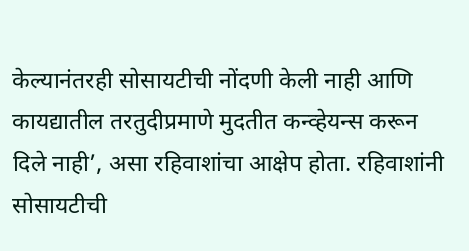केल्यानंतरही सोसायटीची नोंदणी केली नाही आणि कायद्यातील तरतुदीप्रमाणे मुदतीत कन्व्हेयन्स करून दिले नाही’, असा रहिवाशांचा आक्षेप होता. रहिवाशांनी सोसायटीची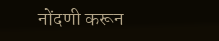नोंदणी करून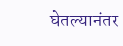घेतल्यानंतर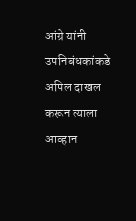आंग्रे यांनी उपनिबंधकांकडे अपिल दाखल करून त्याला आव्हान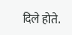दिले होते.